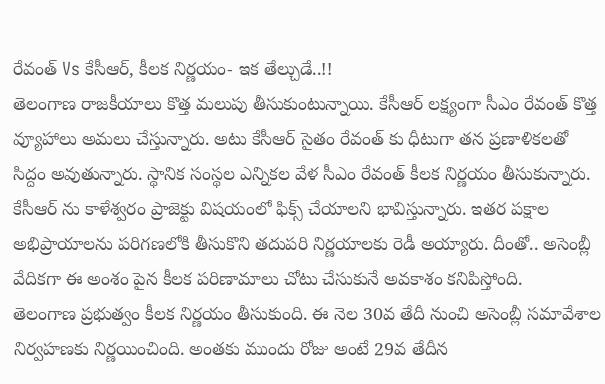రేవంత్ Vs కేసీఆర్, కీలక నిర్ణయం- ఇక తేల్చుడే..!!
తెలంగాణ రాజకీయాలు కొత్త మలుపు తీసుకుంటున్నాయి. కేసీఆర్ లక్ష్యంగా సీఎం రేవంత్ కొత్త వ్యూహాలు అమలు చేస్తున్నారు. అటు కేసీఆర్ సైతం రేవంత్ కు ధీటుగా తన ప్రణాళికలతో సిద్దం అవుతున్నారు. స్థానిక సంస్థల ఎన్నికల వేళ సీఎం రేవంత్ కీలక నిర్ణయం తీసుకున్నారు. కేసీఆర్ ను కాళేశ్వరం ప్రాజెక్టు విషయంలో ఫిక్స్ చేయాలని భావిస్తున్నారు. ఇతర పక్షాల అభిప్రాయాలను పరిగణలోకి తీసుకొని తదుపరి నిర్ణయాలకు రెడీ అయ్యారు. దీంతో.. అసెంబ్లీ వేదికగా ఈ అంశం పైన కీలక పరిణామాలు చోటు చేసుకునే అవకాశం కనిపిస్తోంది.
తెలంగాణ ప్రభుత్వం కీలక నిర్ణయం తీసుకుంది. ఈ నెల 30వ తేదీ నుంచి అసెంబ్లీ సమావేశాల నిర్వహణకు నిర్ణయించింది. అంతకు ముందు రోజు అంటే 29వ తేదీన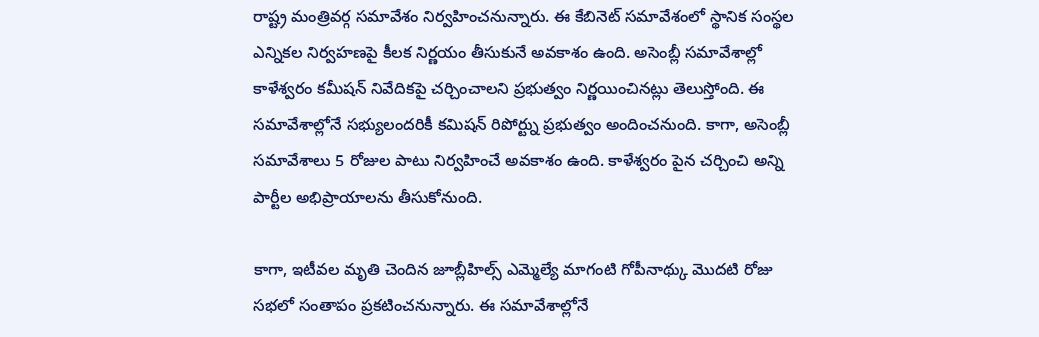రాష్ట్ర మంత్రివర్గ సమావేశం నిర్వహించనున్నారు. ఈ కేబినెట్ సమావేశంలో స్థానిక సంస్థల ఎన్నికల నిర్వహణపై కీలక నిర్ణయం తీసుకునే అవకాశం ఉంది. అసెంబ్లీ సమావేశాల్లో కాళేశ్వరం కమీషన్ నివేదికపై చర్చించాలని ప్రభుత్వం నిర్ణయించినట్లు తెలుస్తోంది. ఈ సమావేశాల్లోనే సభ్యులందరికీ కమిషన్ రిపోర్ట్ను ప్రభుత్వం అందించనుంది. కాగా, అసెంబ్లీ సమావేశాలు 5 రోజుల పాటు నిర్వహించే అవకాశం ఉంది. కాళేశ్వరం పైన చర్చించి అన్ని పార్టీల అభిప్రాయాలను తీసుకోనుంది.

కాగా, ఇటీవల మృతి చెందిన జూబ్లీహిల్స్ ఎమ్మెల్యే మాగంటి గోపీనాథ్కు మొదటి రోజు సభలో సంతాపం ప్రకటించనున్నారు. ఈ సమావేశాల్లోనే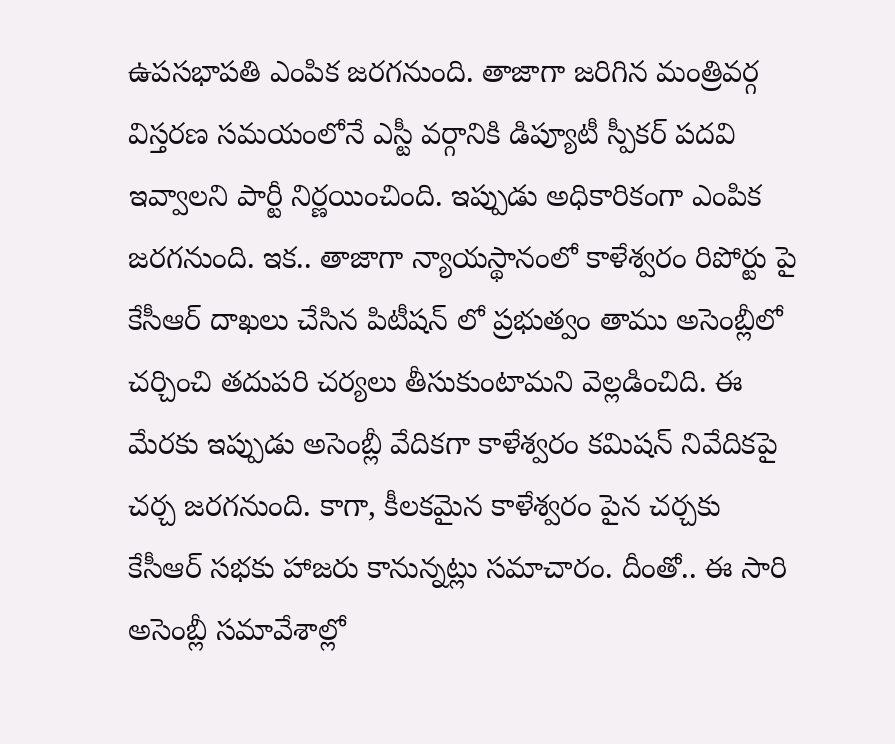ఉపసభాపతి ఎంపిక జరగనుంది. తాజాగా జరిగిన మంత్రివర్గ విస్తరణ సమయంలోనే ఎస్టీ వర్గానికి డిప్యూటీ స్పీకర్ పదవి ఇవ్వాలని పార్టీ నిర్ణయించింది. ఇప్పుడు అధికారికంగా ఎంపిక జరగనుంది. ఇక.. తాజాగా న్యాయస్థానంలో కాళేశ్వరం రిపోర్టు పై కేసీఆర్ దాఖలు చేసిన పిటీషన్ లో ప్రభుత్వం తాము అసెంబ్లీలో చర్చించి తదుపరి చర్యలు తీసుకుంటామని వెల్లడించిది. ఈ మేరకు ఇప్పుడు అసెంబ్లీ వేదికగా కాళేశ్వరం కమిషన్ నివేదికపై చర్చ జరగనుంది. కాగా, కీలకమైన కాళేశ్వరం పైన చర్చకు కేసీఆర్ సభకు హాజరు కానున్నట్లు సమాచారం. దీంతో.. ఈ సారి అసెంబ్లీ సమావేశాల్లో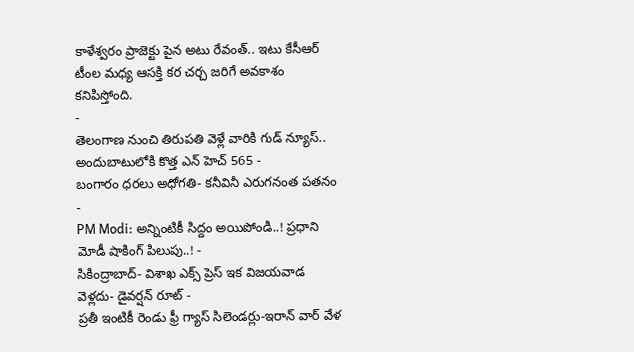కాళేశ్వరం ప్రాజెక్టు పైన అటు రేవంత్.. ఇటు కేసీఆర్ టీంల మధ్య ఆసక్తి కర చర్చ జరిగే అవకాశం కనిపిస్తోంది.
-
తెలంగాణ నుంచి తిరుపతి వెళ్లే వారికి గుడ్ న్యూస్.. అందుబాటులోకి కొత్త ఎన్ హెచ్ 565 -
బంగారం ధరలు అధోగతి- కనీవినీ ఎరుగనంత పతనం -
PM Modi: అన్నింటికీ సిద్దం అయిపోండి..! ప్రధాని మోడీ షాకింగ్ పిలుపు..! -
సికింద్రాబాద్- విశాఖ ఎక్స్ ప్రెస్ ఇక విజయవాడ వెళ్లదు- డైవర్షన్ రూట్ -
ప్రతీ ఇంటికీ రెండు ఫ్రీ గ్యాస్ సిలెండర్లు-ఇరాన్ వార్ వేళ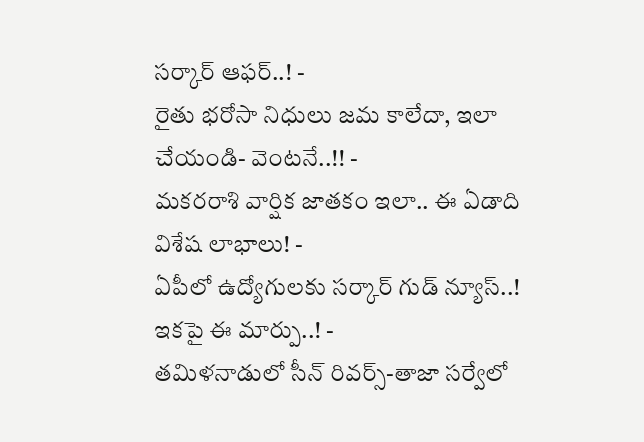సర్కార్ ఆఫర్..! -
రైతు భరోసా నిధులు జమ కాలేదా, ఇలా చేయండి- వెంటనే..!! -
మకరరాశి వార్షిక జాతకం ఇలా.. ఈ ఏడాది విశేష లాభాలు! -
ఏపీలో ఉద్యోగులకు సర్కార్ గుడ్ న్యూస్..! ఇకపై ఈ మార్పు..! -
తమిళనాడులో సీన్ రివర్స్-తాజా సర్వేలో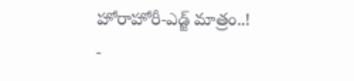హోరాహోరీ-ఎడ్జ్ మాత్రం..! -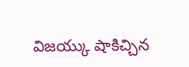విజయ్కు షాకిచ్చిన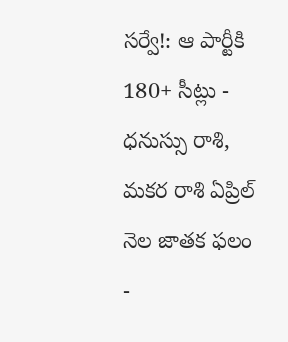సర్వే!: ఆ పార్టీకి 180+ సీట్లు -
ధనుస్సు రాశి, మకర రాశి ఏప్రిల్ నెల జాతక ఫలం -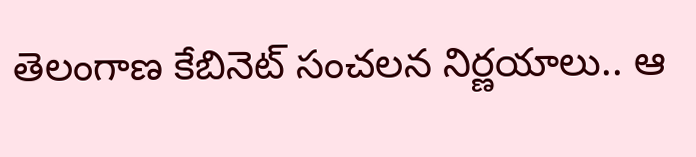తెలంగాణ కేబినెట్ సంచలన నిర్ణయాలు.. ఆ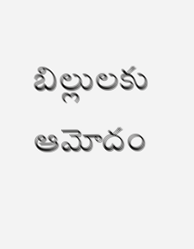బిల్లులకు ఆమోదం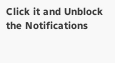Click it and Unblock the Notifications